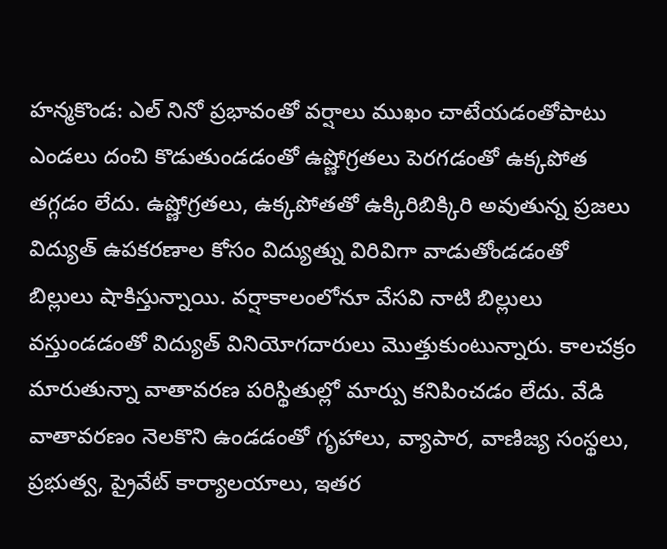హన్మకొండ: ఎల్ నినో ప్రభావంతో వర్షాలు ముఖం చాటేయడంతోపాటు ఎండలు దంచి కొడుతుండడంతో ఉష్ణోగ్రతలు పెరగడంతో ఉక్కపోత తగ్గడం లేదు. ఉష్ణోగ్రతలు, ఉక్కపోతతో ఉక్కిరిబిక్కిరి అవుతున్న ప్రజలు విద్యుత్ ఉపకరణాల కోసం విద్యుత్ను విరివిగా వాడుతోండడంతో బిల్లులు షాకిస్తున్నాయి. వర్షాకాలంలోనూ వేసవి నాటి బిల్లులు వస్తుండడంతో విద్యుత్ వినియోగదారులు మొత్తుకుంటున్నారు. కాలచక్రం మారుతున్నా వాతావరణ పరిస్థితుల్లో మార్పు కనిపించడం లేదు. వేడి వాతావరణం నెలకొని ఉండడంతో గృహాలు, వ్యాపార, వాణిజ్య సంస్థలు, ప్రభుత్వ, ప్రైవేట్ కార్యాలయాలు, ఇతర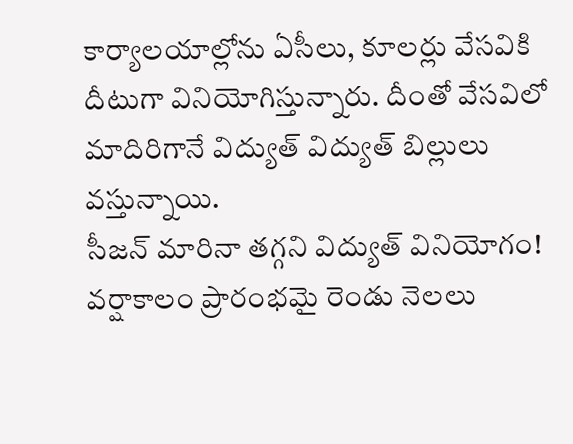కార్యాలయాల్లోను ఏసీలు, కూలర్లు వేసవికి దీటుగా వినియోగిస్తున్నారు. దీంతో వేసవిలో మాదిరిగానే విద్యుత్ విద్యుత్ బిల్లులు వస్తున్నాయి.
సీజన్ మారినా తగ్గని విద్యుత్ వినియోగం!
వర్షాకాలం ప్రారంభమై రెండు నెలలు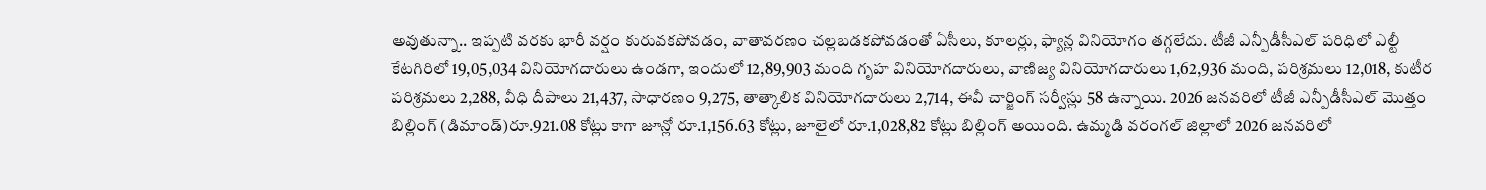అవుతున్నా.. ఇప్పటి వరకు భారీ వర్షం కురువకపోవడం, వాతావరణం చల్లబడకపోవడంతో ఏసీలు, కూలర్లు, ఫ్యాన్ల వినియోగం తగ్గలేదు. టీజీ ఎన్పీడీసీఎల్ పరిధిలో ఎల్టీ కేటగిరిలో 19,05,034 వినియోగదారులు ఉండగా, ఇందులో 12,89,903 మంది గృహ వినియోగదారులు, వాణిజ్య వినియోగదారులు 1,62,936 మంది, పరిశ్రమలు 12,018, కుటీర పరిశ్రమలు 2,288, వీధి దీపాలు 21,437, సాధారణం 9,275, తాత్కాలిక వినియోగదారులు 2,714, ఈవీ చార్జింగ్ సర్వీస్లు 58 ఉన్నాయి. 2026 జనవరిలో టీజీ ఎన్పీడీసీఎల్ మొత్తం బిల్లింగ్ (డిమాండ్)రూ.921.08 కోట్లు కాగా జూన్లో రూ.1,156.63 కోట్లు, జూలైలో రూ.1,028,82 కోట్లు బిల్లింగ్ అయింది. ఉమ్మడి వరంగల్ జిల్లాలో 2026 జనవరిలో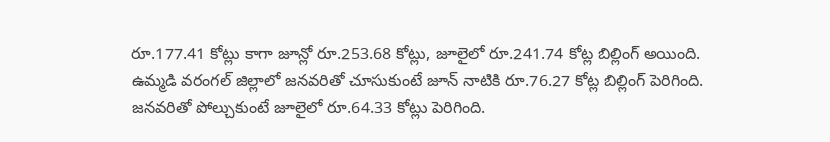రూ.177.41 కోట్లు కాగా జూన్లో రూ.253.68 కోట్లు, జూలైలో రూ.241.74 కోట్ల బిల్లింగ్ అయింది. ఉమ్మడి వరంగల్ జిల్లాలో జనవరితో చూసుకుంటే జూన్ నాటికి రూ.76.27 కోట్ల బిల్లింగ్ పెరిగింది. జనవరితో పోల్చుకుంటే జూలైలో రూ.64.33 కోట్లు పెరిగింది.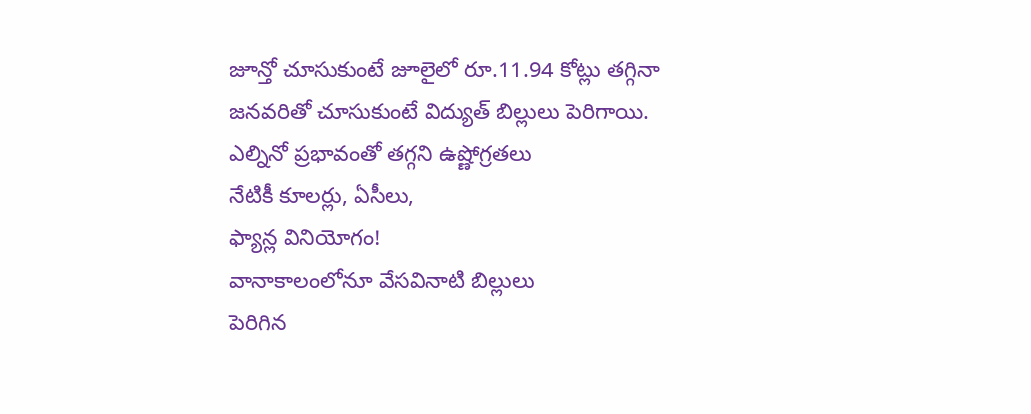జూన్తో చూసుకుంటే జూలైలో రూ.11.94 కోట్లు తగ్గినా జనవరితో చూసుకుంటే విద్యుత్ బిల్లులు పెరిగాయి.
ఎల్నినో ప్రభావంతో తగ్గని ఉష్ణోగ్రతలు
నేటికీ కూలర్లు, ఏసీలు,
ఫ్యాన్ల వినియోగం!
వానాకాలంలోనూ వేసవినాటి బిల్లులు
పెరిగిన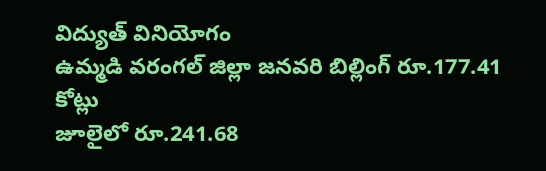విద్యుత్ వినియోగం
ఉమ్మడి వరంగల్ జిల్లా జనవరి బిల్లింగ్ రూ.177.41 కోట్లు
జూలైలో రూ.241.68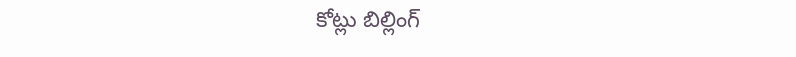కోట్లు బిల్లింగ్